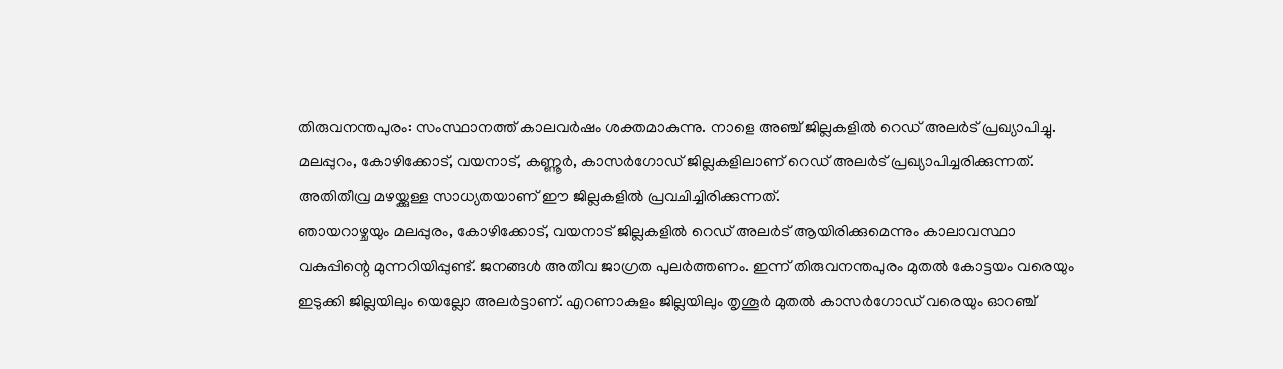തിരുവനന്തപുരം: സംസ്ഥാനത്ത് കാലവർഷം ശക്തമാകുന്നു. നാളെ അഞ്ച് ജില്ലകളിൽ റെഡ് അലർട് പ്രഖ്യാപിച്ചു. മലപ്പുറം, കോഴിക്കോട്, വയനാട്, കണ്ണൂർ, കാസർഗോഡ് ജില്ലകളിലാണ് റെഡ് അലർട് പ്രഖ്യാപിച്ചരിക്കുന്നത്. അതിതീവ്ര മഴയ്ക്കുള്ള സാധ്യതയാണ് ഈ ജില്ലകളിൽ പ്രവചിച്ചിരിക്കുന്നത്.
ഞായറാഴ്ചയും മലപ്പുരം, കോഴിക്കോട്, വയനാട് ജില്ലകളിൽ റെഡ് അലർട് ആയിരിക്കുമെന്നും കാലാവസ്ഥാ വകുപ്പിന്റെ മുന്നറിയിപ്പുണ്ട്. ജനങ്ങൾ അതീവ ജാഗ്രത പുലർത്തണം. ഇന്ന് തിരുവനന്തപുരം മുതൽ കോട്ടയം വരെയും ഇടുക്കി ജില്ലയിലും യെല്ലോ അലർട്ടാണ്. എറണാകുളം ജില്ലയിലും തൃശൂർ മുതൽ കാസർഗോഡ് വരെയും ഓറഞ്ച്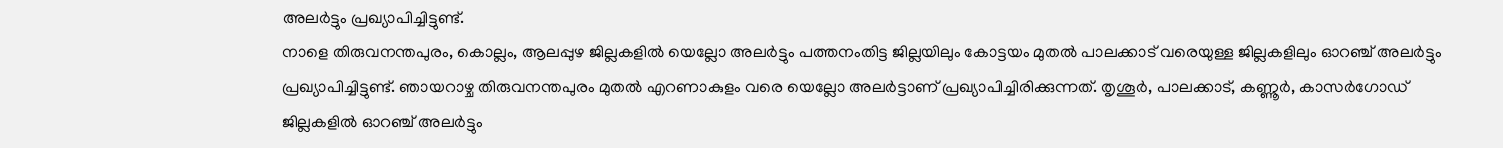അലർട്ടും പ്രഖ്യാപിച്ചിട്ടുണ്ട്.
നാളെ തിരുവനന്തപുരം, കൊല്ലം, ആലപ്പുഴ ജില്ലകളിൽ യെല്ലോ അലർട്ടും പത്തനംതിട്ട ജില്ലയിലും കോട്ടയം മുതൽ പാലക്കാട് വരെയുള്ള ജില്ലകളിലും ഓറഞ്ച് അലർട്ടും പ്രഖ്യാപിച്ചിട്ടുണ്ട്. ഞായറാഴ്ച തിരുവനന്തപുരം മുതൽ എറണാകുളം വരെ യെല്ലോ അലർട്ടാണ് പ്രഖ്യാപിച്ചിരിക്കുന്നത്. തൃശൂർ, പാലക്കാട്, കണ്ണൂർ, കാസർഗോഡ് ജില്ലകളിൽ ഓറഞ്ച് അലർട്ടും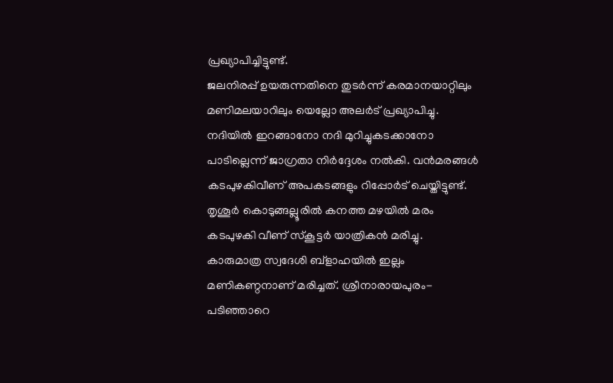പ്രഖ്യാപിച്ചിട്ടുണ്ട്.
ജലനിരപ്പ് ഉയരുന്നതിനെ തുടർന്ന് കരമാനയാറ്റിലും മണിമലയാറിലും യെല്ലോ അലർട് പ്രഖ്യാപിച്ചു. നദിയിൽ ഇറങ്ങാനോ നദി മുറിച്ചുകടക്കാനോ പാടില്ലെന്ന് ജാഗ്രതാ നിർദ്ദേശം നൽകി. വൻമരങ്ങൾ കടപുഴകിവീണ് അപകടങ്ങളും റിപ്പോർട് ചെയ്തിട്ടുണ്ട്. തൃശൂർ കൊടുങ്ങല്ലൂരിൽ കനത്ത മഴയിൽ മരം കടപുഴകി വീണ് സ്കൂട്ടർ യാത്രികൻ മരിച്ചു.
കാരുമാത്ര സ്വദേശി ബ്ളാഹയിൽ ഇല്ലം മണികണ്ഠനാണ് മരിച്ചത്. ശ്രീനാരായപുരം- പടിഞ്ഞാറെ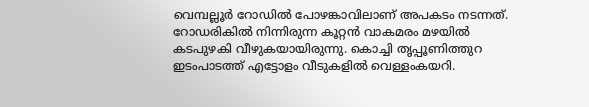വെമ്പല്ലൂർ റോഡിൽ പോഴങ്കാവിലാണ് അപകടം നടന്നത്. റോഡരികിൽ നിന്നിരുന്ന കൂറ്റൻ വാകമരം മഴയിൽ കടപുഴകി വീഴുകയായിരുന്നു. കൊച്ചി തൃപ്പൂണിത്തുറ ഇടംപാടത്ത് എട്ടോളം വീടുകളിൽ വെള്ളംകയറി.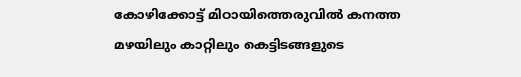കോഴിക്കോട്ട് മിഠായിത്തെരുവിൽ കനത്ത മഴയിലും കാറ്റിലും കെട്ടിടങ്ങളുടെ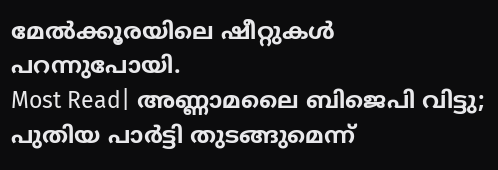മേൽക്കൂരയിലെ ഷീറ്റുകൾ പറന്നുപോയി.
Most Read| അണ്ണാമലൈ ബിജെപി വിട്ടു; പുതിയ പാർട്ടി തുടങ്ങുമെന്ന്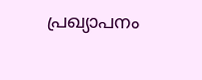പ്രഖ്യാപനം